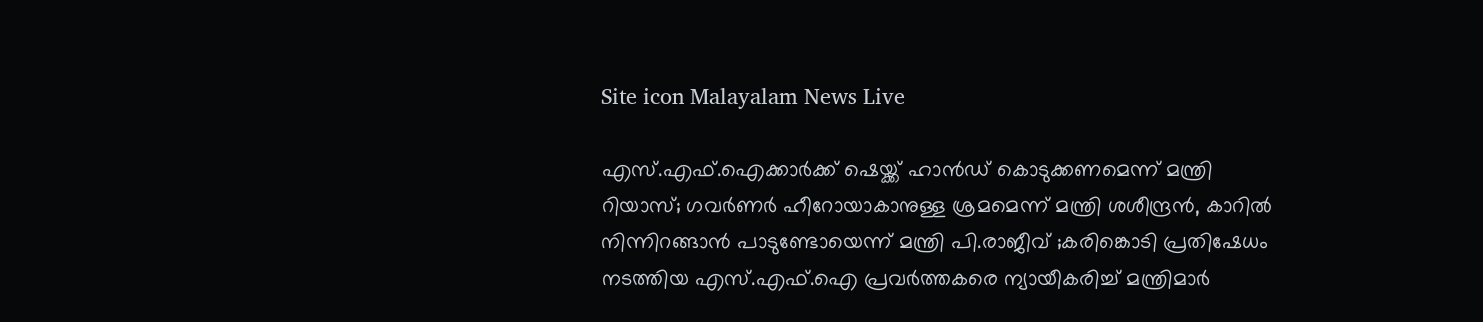Site icon Malayalam News Live

എസ്.എഫ്.ഐക്കാര്‍ക്ക് ഷെയ്ക്ക് ഹാൻഡ് കൊടുക്കണമെന്ന് മന്ത്രി റിയാസ്; ഗവര്‍ണര്‍ ഹീറോയാകാനുള്ള ശ്രമമെന്ന് മന്ത്രി ശശീന്ദ്രൻ, കാറില്‍ നിന്നിറങ്ങാൻ പാടുണ്ടോയെന്ന് മന്ത്രി പി.രാജീവ് ;കരിങ്കൊടി പ്രതിഷേധം നടത്തിയ എസ്.എഫ്.ഐ പ്രവര്‍ത്തകരെ ന്യായീകരിച്ച്‌ മന്ത്രിമാര്‍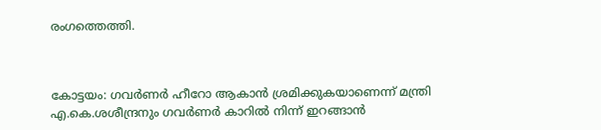രംഗത്തെത്തി.



കോട്ടയം: ഗവര്‍ണര്‍ ഹീറോ ആകാൻ ശ്രമിക്കുകയാണെന്ന് മന്ത്രി എ.കെ.ശശീന്ദ്രനും ഗവര്‍ണര്‍ കാറില്‍ നിന്ന് ഇറങ്ങാൻ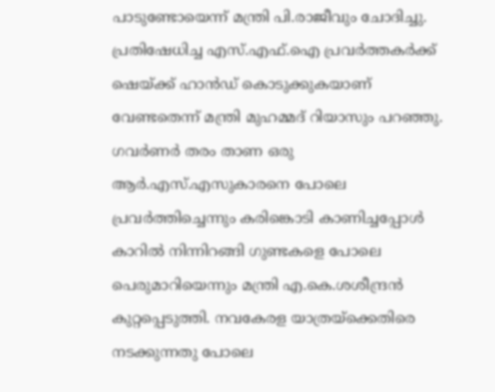പാടുണ്ടോയെന്ന് മന്ത്രി പി.രാജീവും ചോദിച്ചു. പ്രതിഷേധിച്ച എസ്.എഫ്.ഐ പ്രവര്‍ത്തകര്‍ക്ക് ഷെയ്ക്ക് ഹാൻഡ് കൊടുക്കുകയാണ് വേണ്ടതെന്ന് മന്ത്രി മുഹമ്മദ് റിയാസും പറഞ്ഞു. ഗവര്‍ണര്‍ തരം താണ ഒരു ആര്‍.എസ്.എസുകാരനെ പോലെ പ്രവര്‍ത്തിച്ചെന്നും കരിങ്കൊടി കാണിച്ചപ്പോള്‍ കാറില്‍ നിന്നിറങ്ങി ഗുണ്ടകളെ പോലെ പെരുമാറിയെന്നും മന്ത്രി എ.കെ.ശശീന്ദ്രൻ കുറ്റപ്പെടുത്തി. നവകേരള യാത്രയ്‌ക്കെതിരെ നടക്കുന്നതു പോലെ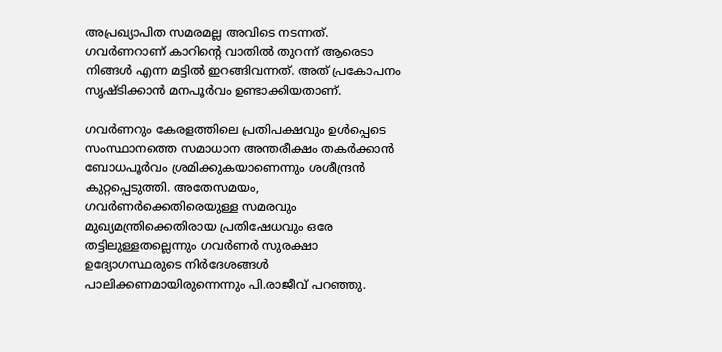അപ്രഖ്യാപിത സമരമല്ല അവിടെ നടന്നത്. ഗവര്‍ണറാണ് കാറിന്റെ വാതില്‍ തുറന്ന് ആരെടാ നിങ്ങള്‍ എന്ന മട്ടില്‍ ഇറങ്ങിവന്നത്. അത് പ്രകോപനം സൃഷ്ടിക്കാന്‍ മനപൂര്‍വം ഉണ്ടാക്കിയതാണ്.

ഗവര്‍ണറും കേരളത്തിലെ പ്രതിപക്ഷവും ഉള്‍പ്പെടെ സംസ്ഥാനത്തെ സമാധാന അന്തരീക്ഷം തകര്‍ക്കാന്‍ ബോധപൂര്‍വം ശ്രമിക്കുകയാണെന്നും ശശീന്ദ്രൻ കുറ്റപ്പെടുത്തി. അതേസമയം, ഗവര്‍ണര്‍ക്കെതിരെയുള്ള സമരവും മുഖ്യമന്ത്രിക്കെതിരായ പ്രതിഷേധവും ഒരേ തട്ടിലുള്ളതല്ലെന്നും ഗവര്‍ണര്‍ സുരക്ഷാ ഉദ്യോഗസ്ഥരുടെ നിര്‍ദേശങ്ങള്‍ പാലിക്കണമായിരുന്നെന്നും പി.രാജീവ് പറഞ്ഞു.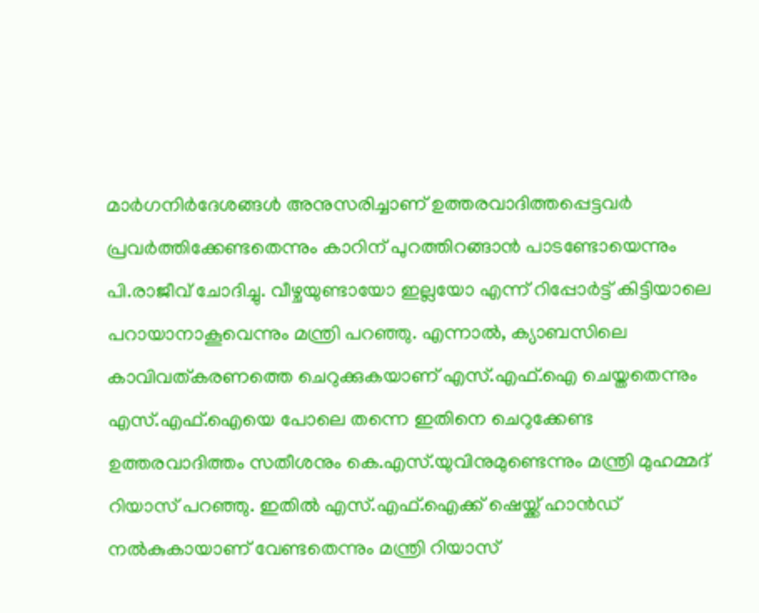മാര്‍ഗനിര്‍ദേശങ്ങള്‍ അനുസരിച്ചാണ് ഉത്തരവാദിത്തപ്പെട്ടവര്‍ പ്രവര്‍ത്തിക്കേണ്ടതെന്നും കാറിന് പുറത്തിറങ്ങാൻ പാടണ്ടോയെന്നും പി.രാജീവ് ചോദിച്ചു. വീഴ്ചയുണ്ടായോ ഇല്ലയോ എന്ന് റിപ്പോര്‍ട്ട് കിട്ടിയാലെ പറായാനാകൂവെന്നും മന്ത്രി പറഞ്ഞു. എന്നാല്‍, ക്യാബസിലെ കാവിവത്കരണത്തെ ചെറുക്കുകയാണ് എസ്.എഫ്.ഐ ചെയ്തതെന്നും എസ്.എഫ്.ഐയെ പോലെ തന്നെ ഇതിനെ ചെറുക്കേണ്ട ഉത്തരവാദിത്തം സതീശനും കെ.എസ്.യുവിനുമുണ്ടെന്നും മന്ത്രി മുഹമ്മദ് റിയാസ് പറഞ്ഞു. ഇതില്‍ എസ്.എഫ്.ഐക്ക് ഷെയ്ക്ക് ഹാൻഡ് നല്‍കുകായാണ് വേണ്ടതെന്നും മന്ത്രി റിയാസ്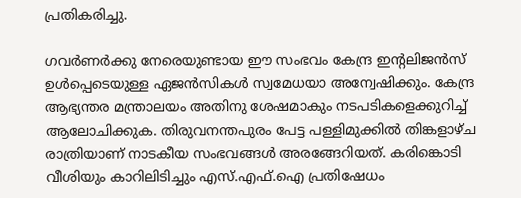പ്രതികരിച്ചു.

ഗവര്‍ണര്‍ക്കു നേരെയുണ്ടായ ഈ സംഭവം കേന്ദ്ര ഇന്റലിജൻസ് ഉള്‍പ്പെടെയുള്ള ഏജൻസികള്‍ സ്വമേധയാ അന്വേഷിക്കും. കേന്ദ്ര ആഭ്യന്തര മന്ത്രാലയം അതിനു ശേഷമാകും നടപടികളെക്കുറിച്ച്‌ ആലോചിക്കുക. തിരുവനന്തപുരം പേട്ട പള്ളിമുക്കില്‍ തിങ്കളാഴ്ച രാത്രിയാണ് നാടകീയ സംഭവങ്ങള്‍ അരങ്ങേറിയത്. കരിങ്കൊടി വീശിയും കാറിലിടിച്ചും എസ്.എഫ്.ഐ പ്രതിഷേധം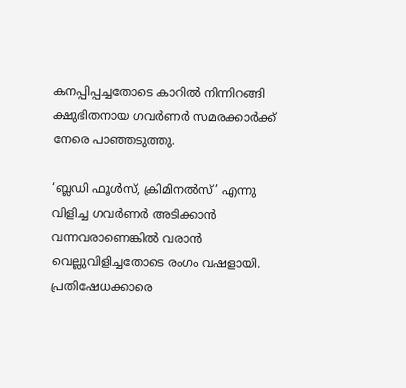കനപ്പിപ്പച്ചതോടെ കാറില്‍ നിന്നിറങ്ങി ക്ഷുഭിതനായ ഗവര്‍ണര്‍ സമരക്കാര്‍ക്ക് നേരെ പാഞ്ഞടുത്തു.

‘ബ്ലഡി ഫൂള്‍സ്, ക്രിമിനല്‍സ്’ എന്നു വിളിച്ച ഗവര്‍ണര്‍ അടിക്കാൻ വന്നവരാണെങ്കില്‍ വരാൻ വെല്ലുവിളിച്ചതോടെ രംഗം വഷളായി. പ്രതിഷേധക്കാരെ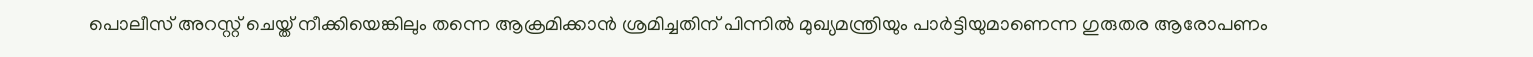പൊലീസ് അറസ്റ്റ് ചെയ്ത് നീക്കിയെങ്കിലും തന്നെ ആക്രമിക്കാൻ ശ്രമിച്ചതിന് പിന്നില്‍ മുഖ്യമന്ത്രിയും പാര്‍ട്ടിയുമാണെന്ന ഗുരുതര ആരോപണം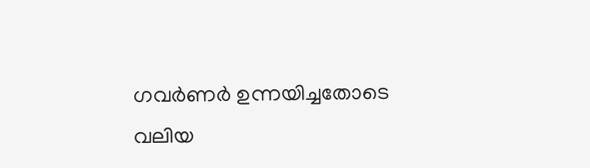ഗവര്‍ണര്‍ ഉന്നയിച്ചതോടെ വലിയ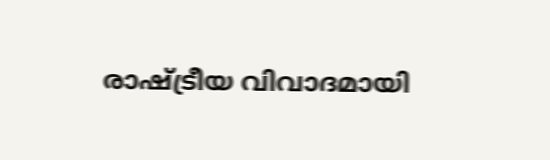രാഷ്ട്രീയ വിവാദമായി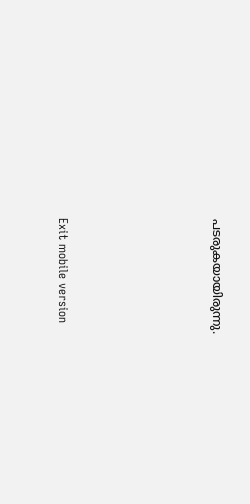പടരുകയായിരുന്നു.





Exit mobile version